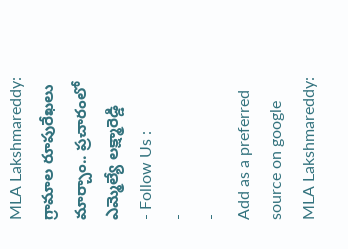MLA Lakshmareddy: గ్రామాల రూపురేఖలు మార్చాం.. ప్రచారంలో ఎమ్మెల్యే లక్ష్మారెడ్డి
- Follow Us :
-
-
Add as a preferred
source on google
MLA Lakshmareddy: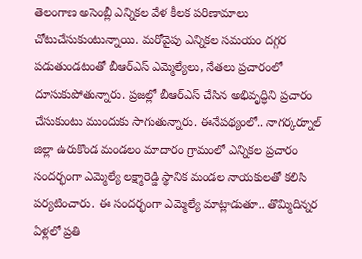తెలంగాణ అసెంబ్లీ ఎన్నికల వేళ కీలక పరిణామాలు చోటుచేసుకుంటున్నాయి. మరోవైపు ఎన్నికల సమయం దగ్గర పడుతుండటంతో బీఆర్ఎస్ ఎమ్మెల్యేలు, నేతలు ప్రచారంలో దూసుకుపోతున్నారు. ప్రజల్లో బీఆర్ఎస్ చేసిన అభివృద్ధిని ప్రచారం చేసుకుంటు ముందుకు సాగుతున్నారు. ఈనేపథ్యంలో.. నాగర్కర్నూల్ జిల్లా ఉరుకొండ మండలం మాదారం గ్రామంలో ఎన్నికల ప్రచారం సందర్భంగా ఎమ్మెల్యే లక్ష్మారెడ్డి స్థానిక మండల నాయకులతో కలిసి పర్యటించారు. ఈ సందర్భంగా ఎమ్మెల్యే మాట్లాడుతూ.. తొమ్మిదిన్నర ఏళ్లలో ప్రతి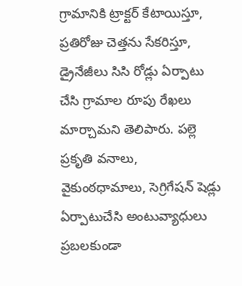గ్రామానికి ట్రాక్టర్ కేటాయిస్తూ, ప్రతిరోజు చెత్తను సేకరిస్తూ, డ్రైనేజీలు సిసి రోడ్లు ఏర్పాటు చేసి గ్రామాల రూపు రేఖలు మార్చామని తెలిపారు. పల్లె ప్రకృతి వనాలు, వైకుంఠధామాలు, సెగ్రిగేషన్ షెడ్లు ఏర్పాటుచేసి అంటువ్యాధులు ప్రబలకుండా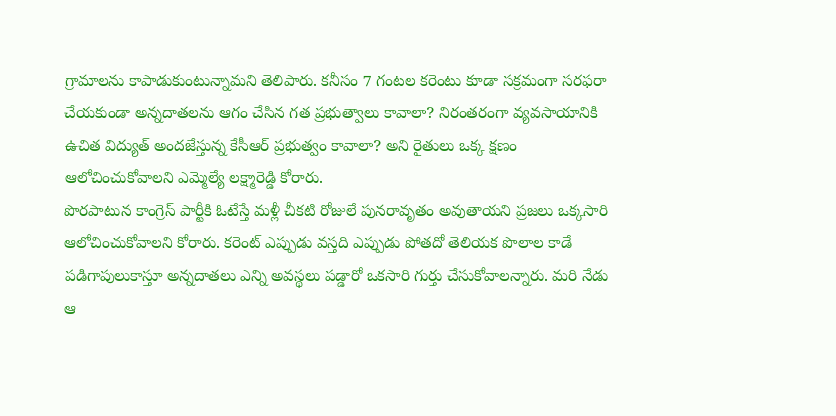గ్రామాలను కాపాడుకుంటున్నామని తెలిపారు. కనీసం 7 గంటల కరెంటు కూడా సక్రమంగా సరఫరా చేయకుండా అన్నదాతలను ఆగం చేసిన గత ప్రభుత్వాలు కావాలా? నిరంతరంగా వ్యవసాయానికి ఉచిత విద్యుత్ అందజేస్తున్న కేసీఆర్ ప్రభుత్వం కావాలా? అని రైతులు ఒక్క క్షణం ఆలోచించుకోవాలని ఎమ్మెల్యే లక్ష్మారెడ్డి కోరారు.
పొరపాటున కాంగ్రెస్ పార్టీకి ఓటేస్తే మళ్లీ చీకటి రోజులే పునరావృతం అవుతాయని ప్రజలు ఒక్కసారి ఆలోచించుకోవాలని కోరారు. కరెంట్ ఎప్పుడు వస్తది ఎప్పుడు పోతదో తెలియక పొలాల కాడే పడిగాపులుకాస్తూ అన్నదాతలు ఎన్ని అవస్థలు పడ్డారో ఒకసారి గుర్తు చేసుకోవాలన్నారు. మరి నేడు ఆ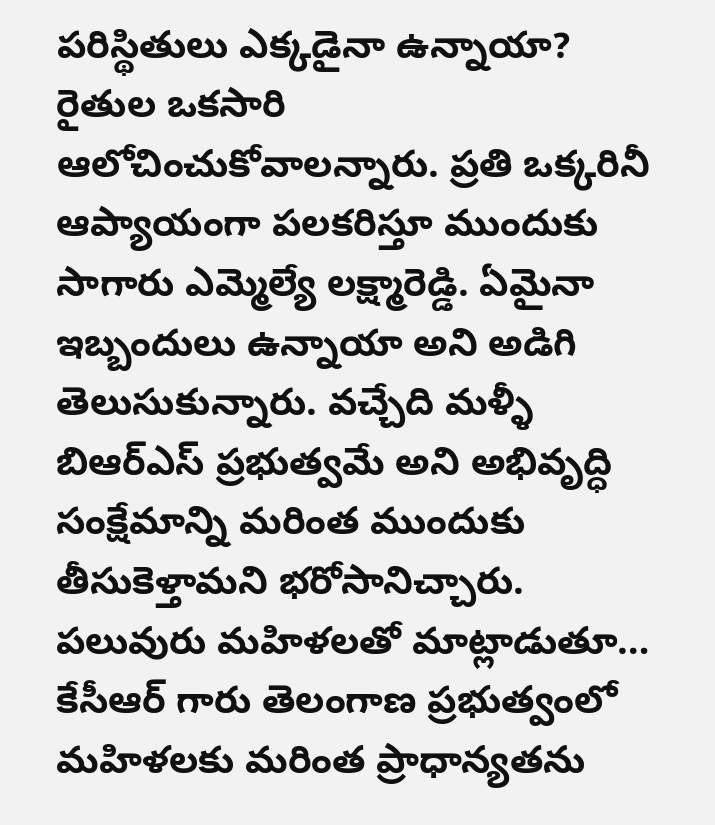పరిస్థితులు ఎక్కడైనా ఉన్నాయా? రైతుల ఒకసారి ఆలోచించుకోవాలన్నారు. ప్రతి ఒక్కరినీ ఆప్యాయంగా పలకరిస్తూ ముందుకు సాగారు ఎమ్మెల్యే లక్ష్మారెడ్డి. ఏమైనా ఇబ్బందులు ఉన్నాయా అని అడిగి తెలుసుకున్నారు. వచ్చేది మళ్ళీ బిఆర్ఎస్ ప్రభుత్వమే అని అభివృద్ధి సంక్షేమాన్ని మరింత ముందుకు తీసుకెళ్తామని భరోసానిచ్చారు. పలువురు మహిళలతో మాట్లాడుతూ… కేసీఆర్ గారు తెలంగాణ ప్రభుత్వంలో మహిళలకు మరింత ప్రాధాన్యతను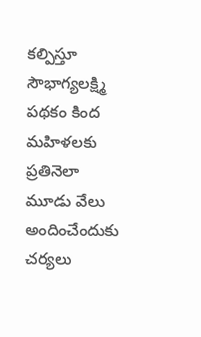కల్పిస్తూ సౌభాగ్యలక్ష్మి పథకం కింద మహిళలకు ప్రతినెలా మూడు వేలు అందించేందుకు చర్యలు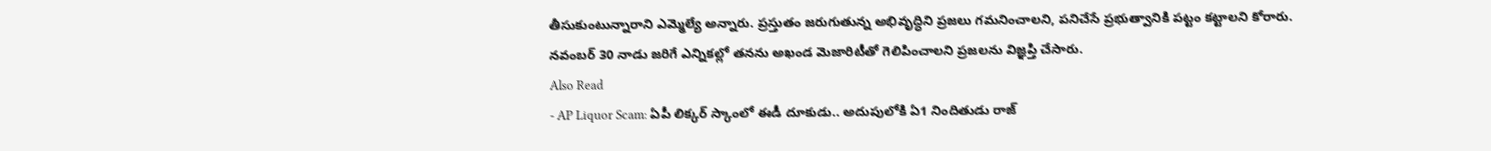తీసుకుంటున్నారాని ఎమ్మెల్యే అన్నారు. ప్రస్తుతం జరుగుతున్న అభివృద్ధిని ప్రజలు గమనించాలని, పనిచేసే ప్రభుత్వానికి పట్టం కట్టాలని కోరారు. నవంబర్ 30 నాడు జరిగే ఎన్నికల్లో తనను అఖండ మెజారిటీతో గెలిపించాలని ప్రజలను విజ్ఞప్తి చేసారు.
Also Read
- AP Liquor Scam: ఏపీ లిక్కర్ స్కాంలో ఈడీ దూకుడు.. అదుపులోకి ఏ1 నిందితుడు రాజ్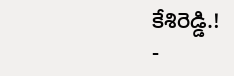కేశిరెడ్డి.!
-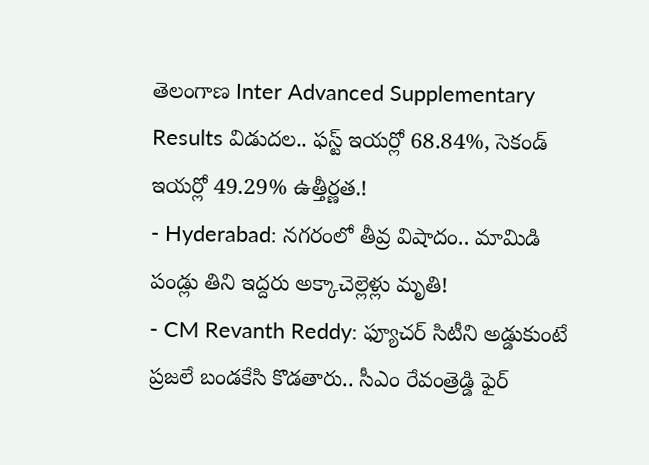తెలంగాణ Inter Advanced Supplementary Results విడుదల.. ఫస్ట్ ఇయర్లో 68.84%, సెకండ్ ఇయర్లో 49.29% ఉత్తీర్ణత.!
- Hyderabad: నగరంలో తీవ్ర విషాదం.. మామిడి పండ్లు తిని ఇద్దరు అక్కాచెల్లెళ్లు మృతి!
- CM Revanth Reddy: ఫ్యూచర్ సిటీని అడ్డుకుంటే ప్రజలే బండకేసి కొడతారు.. సీఎం రేవంత్రెడ్డి ఫైర్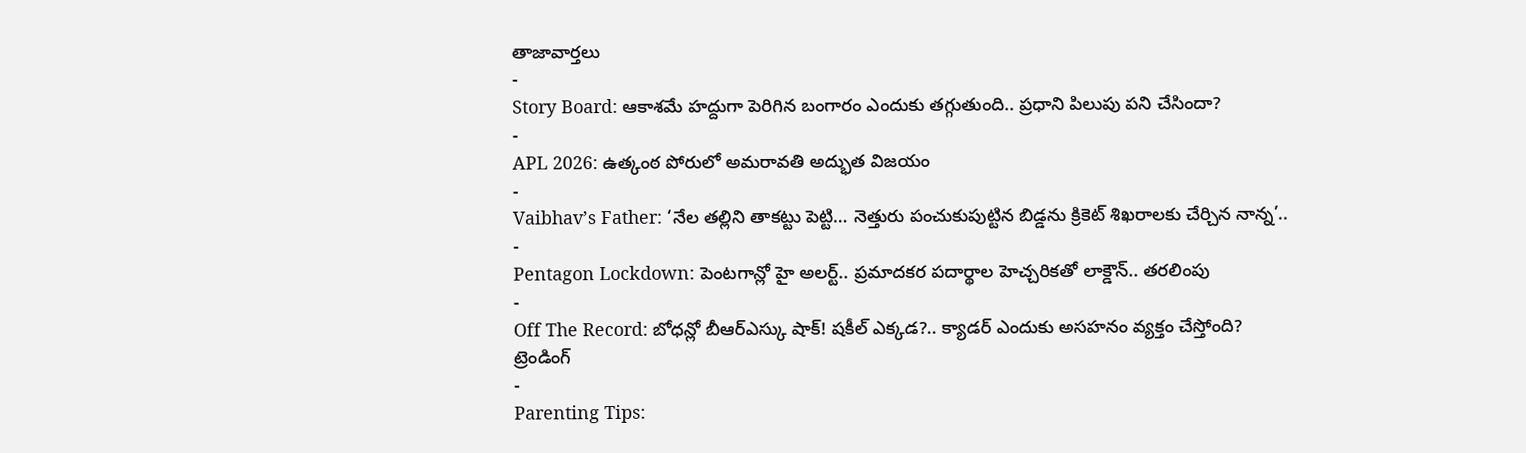తాజావార్తలు
-
Story Board: ఆకాశమే హద్దుగా పెరిగిన బంగారం ఎందుకు తగ్గుతుంది.. ప్రధాని పిలుపు పని చేసిందా?
-
APL 2026: ఉత్కంఠ పోరులో అమరావతి అద్భుత విజయం
-
Vaibhav’s Father: ‘నేల తల్లిని తాకట్టు పెట్టి… నెత్తురు పంచుకుపుట్టిన బిడ్డను క్రికెట్ శిఖరాలకు చేర్చిన నాన్న’..
-
Pentagon Lockdown: పెంటగాన్లో హై అలర్ట్.. ప్రమాదకర పదార్థాల హెచ్చరికతో లాక్డౌన్.. తరలింపు
-
Off The Record: బోధన్లో బీఆర్ఎస్కు షాక్! షకీల్ ఎక్కడ?.. క్యాడర్ ఎందుకు అసహనం వ్యక్తం చేస్తోంది?
ట్రెండింగ్
-
Parenting Tips: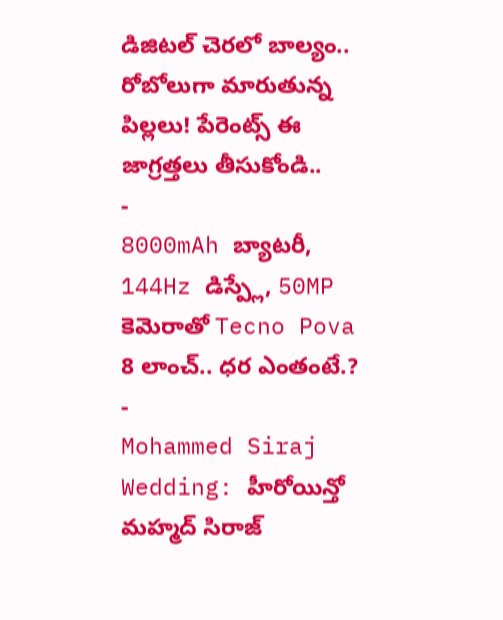డిజిటల్ చెరలో బాల్యం.. రోబోలుగా మారుతున్న పిల్లలు! పేరెంట్స్ ఈ జాగ్రత్తలు తీసుకోండి..
-
8000mAh బ్యాటరీ, 144Hz డిస్ప్లే, 50MP కెమెరాతో Tecno Pova 8 లాంచ్.. ధర ఎంతంటే.?
-
Mohammed Siraj Wedding: హీరోయిన్తో మహ్మద్ సిరాజ్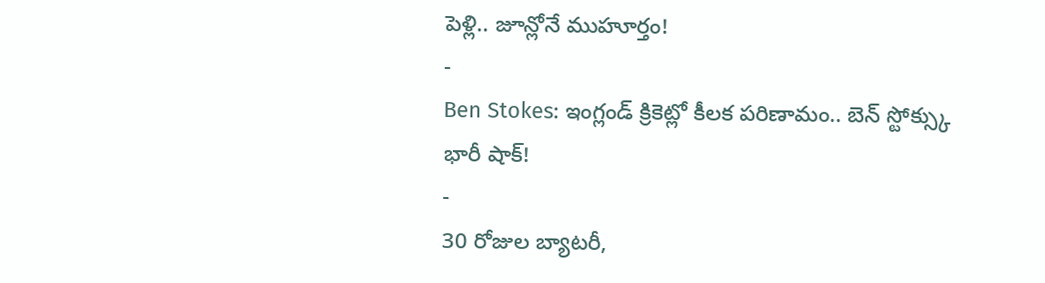పెళ్లి.. జూన్లోనే ముహూర్తం!
-
Ben Stokes: ఇంగ్లండ్ క్రికెట్లో కీలక పరిణామం.. బెన్ స్టోక్స్కు భారీ షాక్!
-
30 రోజుల బ్యాటరీ,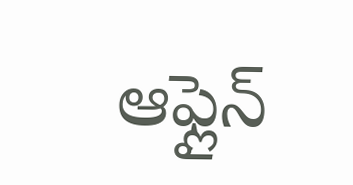ఆఫ్లైన్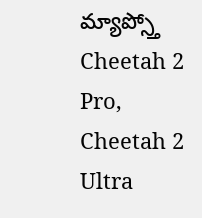మ్యాప్స్తో Cheetah 2 Pro, Cheetah 2 Ultra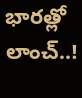భారత్లో లాంచ్..!